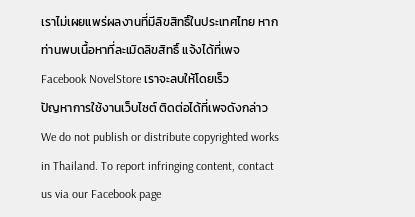เราไม่เผยแพร่ผลงานที่มีลิขสิทธิ์ในประเทศไทย หากท่านพบเนื้อหาที่ละเมิดลิขสิทธิ์ แจ้งได้ที่เพจ Facebook NovelStore เราจะลบให้โดยเร็ว
ปัญหาการใช้งานเว็บไซต์ ติดต่อได้ที่เพจดังกล่าว
We do not publish or distribute copyrighted works in Thailand. To report infringing content, contact us via our Facebook page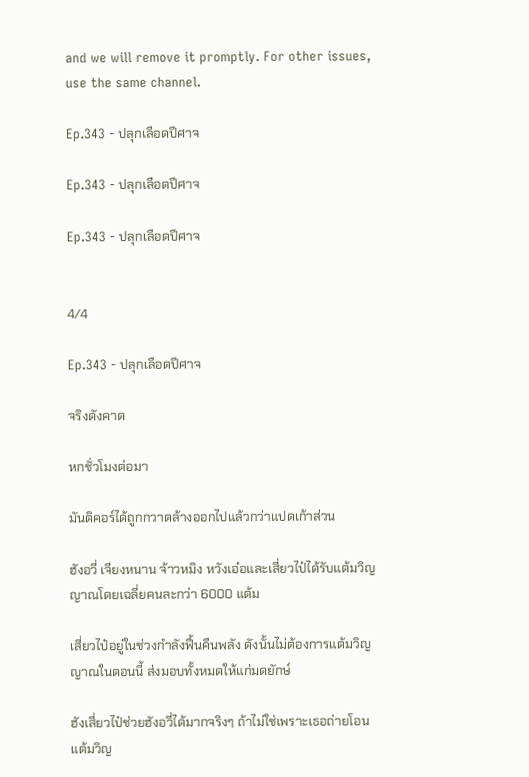and we will remove it promptly. For other issues, use the same channel.

Ep.343 - ปลุกเลือดปีศาจ

Ep.343 - ปลุกเลือดปีศาจ

Ep.343 - ปลุกเลือดปีศาจ


4/4

Ep.343 - ปลุกเลือดปีศาจ

จริงดังคาด

หกชั่วโมงต่อมา

มันติคอร์ได้ถูกกวาดล้างออกไปแล้วกว่าแปดเก้าส่วน

ฮังอวี่ เจียงหนาน จ้าวหมิง หวังเอ๋อและเสี่ยวไป๋ได้รับแต้มวิญญาณโดยเฉลี่ยคนละกว่า 6000 แต้ม

เสี่ยวไป๋อยู่ในช่วงกำลังฟื้นคืนพลัง ดังนั้นไม่ต้องการแต้มวิญญาณในตอนนี้ ส่งมอบทั้งหมดให้แก่มดยักษ์

ฮังเสี่ยวไป๋ช่วยฮังอวี่ได้มากจริงๆ ถ้าไม่ใช่เพราะเธอถ่ายโอนแต้มวิญ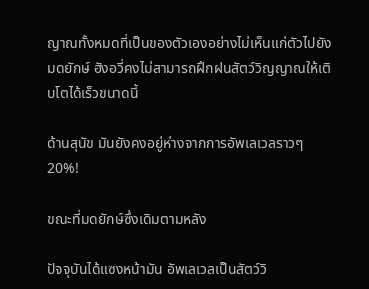ญาณทั้งหมดที่เป็นของตัวเองอย่างไม่เห็นแก่ตัวไปยังมดยักษ์ ฮังอวี่คงไม่สามารถฝึกฝนสัตว์วิญญาณให้เติบโตได้เร็วขนาดนี้

ด้านสุนัข มันยังคงอยู่ห่างจากการอัพเลเวลราวๆ 20%!

ขณะที่มดยักษ์ซึ่งเดิมตามหลัง

ปัจจุบันได้แซงหน้ามัน อัพเลเวลเป็นสัตว์วิ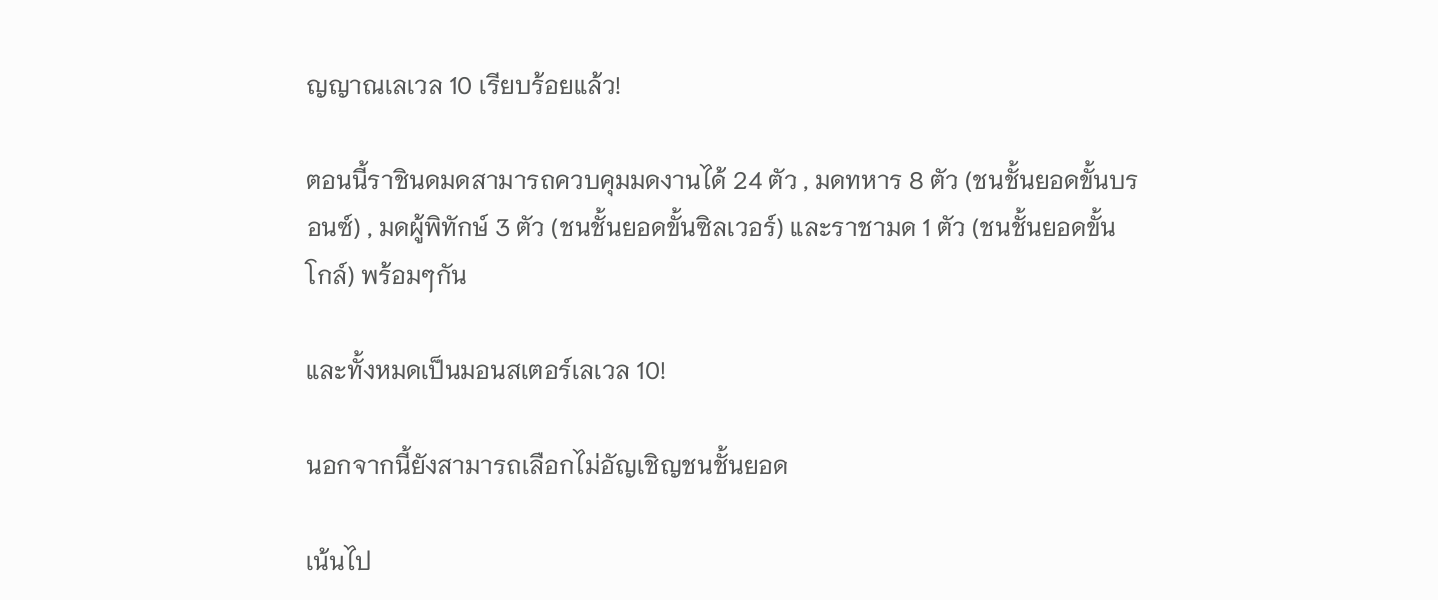ญญาณเลเวล 10 เรียบร้อยแล้ว!

ตอนนี้ราชินดมดสามารถควบคุมมดงานได้ 24 ตัว , มดทหาร 8 ตัว (ชนชั้นยอดขั้นบรอนซ์) , มดผู้พิทักษ์ 3 ตัว (ชนชั้นยอดขั้นซิลเวอร์) และราชามด 1 ตัว (ชนชั้นยอดขั้นโกล์) พร้อมๆกัน

และทั้งหมดเป็นมอนสเตอร์เลเวล 10!

นอกจากนี้ยังสามารถเลือกไม่อัญเชิญชนชั้นยอด

เน้นไป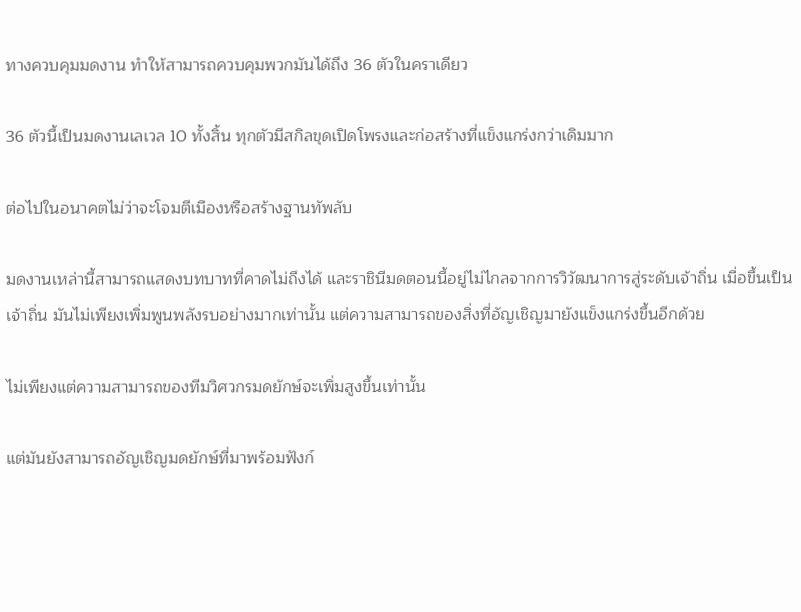ทางควบคุมมดงาน ทำให้สามารถควบคุมพวกมันได้ถึง 36 ตัวในคราเดียว

36 ตัวนี้เป็นมดงานเลเวล 10 ทั้งสิ้น ทุกตัวมีสกิลขุดเปิดโพรงและก่อสร้างที่แข็งแกร่งกว่าเดิมมาก

ต่อไปในอนาคตไม่ว่าจะโจมตีเมืองหรือสร้างฐานทัพลับ

มดงานเหล่านี้สามารถแสดงบทบาทที่คาดไม่ถึงได้ และราชินีมดตอนนี้อยู่ไม่ไกลจากการวิวัฒนาการสู่ระดับเจ้าถิ่น เมื่อขึ้นเป็นเจ้าถิ่น มันไม่เพียงเพิ่มพูนพลังรบอย่างมากเท่านั้น แต่ความสามารถของสิ่งที่อัญเชิญมายังแข็งแกร่งขึ้นอีกด้วย

ไม่เพียงแต่ความสามารถของทีมวิศวกรมดยักษ์จะเพิ่มสูงขึ้นเท่านั้น

แต่มันยังสามารถอัญเชิญมดยักษ์ที่มาพร้อมฟังก์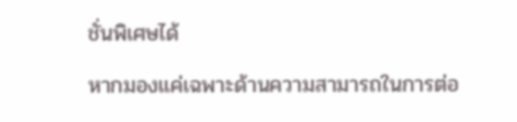ชั่นพิเศษได้

หากมองแค่เฉพาะด้านความสามารถในการต่อ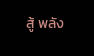สู้ พลัง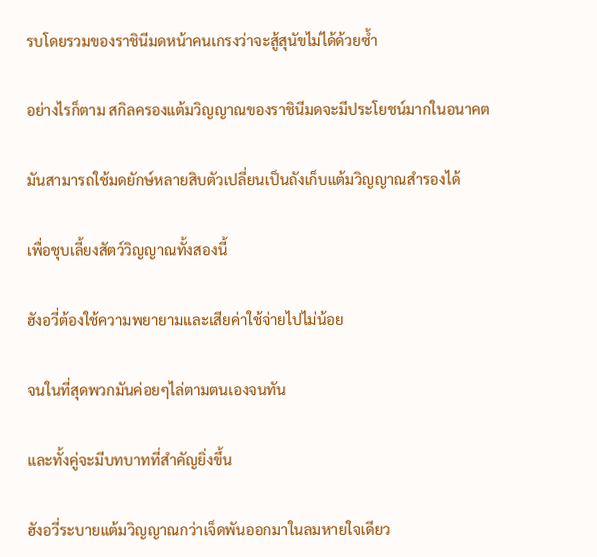รบโดยรวมของราชินีมดหน้าคนเกรงว่าจะสู้สุนัขไม่ได้ด้วยซ้ำ

อย่างไรก็ตาม สกิลครองแต้มวิญญาณของราชินีมดจะมีประโยชน์มากในอนาคต

มันสามารถใช้มดยักษ์หลายสิบตัวเปลี่ยนเป็นถังเก็บแต้มวิญญาณสำรองได้

เพื่อชุบเลี้ยงสัตว์วิญญาณทั้งสองนี้

ฮังอวี่ต้องใช้ความพยายามและเสียค่าใช้จ่ายไปไม่น้อย

จนในที่สุดพวกมันค่อยๆไล่ตามตนเองจนทัน

และทั้งคู่จะมีบทบาทที่สำคัญยิ่งขึ้น

ฮังอวี่ระบายแต้มวิญญาณกว่าเจ็ดพันออกมาในลมหายใจเดียว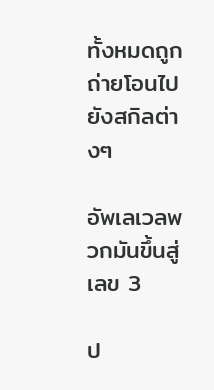ทั้งหมดถูกถ่ายโอนไปยังสกิลต่างๆ

อัพเลเวลพวกมันขึ้นสู่เลข 3

ป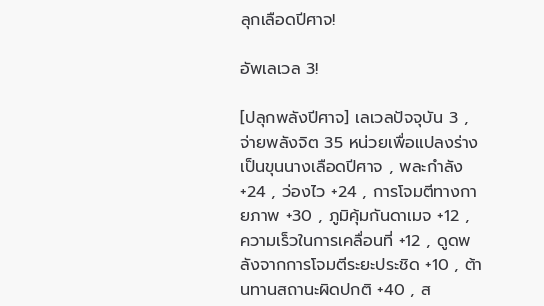ลุกเลือดปีศาจ!

อัพเลเวล 3!

[ปลุกพลังปีศาจ] เลเวลปัจจุบัน 3 , จ่ายพลังจิต 35 หน่วยเพื่อแปลงร่างเป็นขุนนางเลือดปีศาจ , พละกำลัง +24 , ว่องไว +24 , การโจมตีทางกายภาพ +30 , ภูมิคุ้มกันดาเมจ +12 , ความเร็วในการเคลื่อนที่ +12 , ดูดพลังจากการโจมตีระยะประชิด +10 , ต้านทานสถานะผิดปกติ +40 , ส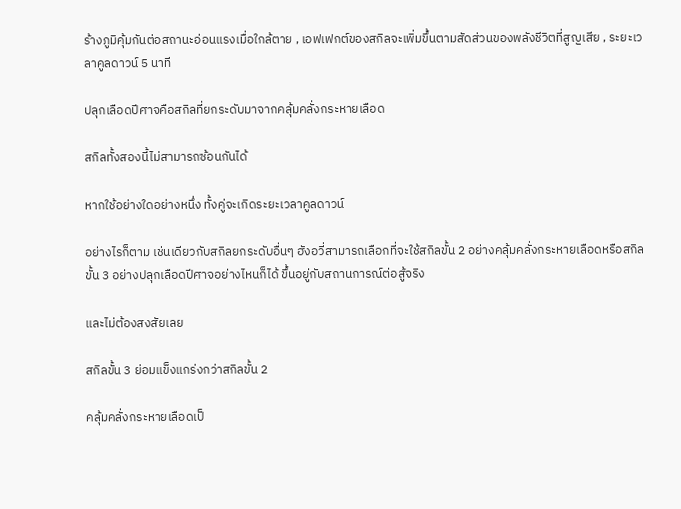ร้างภูมิคุ้มกันต่อสถานะอ่อนแรงเมื่อใกล้ตาย , เอฟเฟกต์ของสกิลจะเพิ่มขึ้นตามสัดส่วนของพลังชีวิตที่สูญเสีย , ระยะเวลาคูลดาวน์ 5 นาที

ปลุกเลือดปีศาจคือสกิลที่ยกระดับมาจากคลุ้มคลั่งกระหายเลือด

สกิลทั้งสองนี้ไม่สามารถซ้อนกันได้

หากใช้อย่างใดอย่างหนึ่ง ทั้งคู่จะเกิดระยะเวลาคูลดาวน์

อย่างไรก็ตาม เช่นเดียวกับสกิลยกระดับอื่นๆ ฮังอวี่สามารถเลือกที่จะใช้สกิลขั้น 2 อย่างคลุ้มคลั่งกระหายเลือดหรือสกิลขั้น 3 อย่างปลุกเลือดปีศาจอย่างไหนก็ได้ ขึ้นอยู่กับสถานการณ์ต่อสู้จริง

และไม่ต้องสงสัยเลย

สกิลขั้น 3 ย่อมแข็งแกร่งกว่าสกิลขั้น 2

คลุ้มคลั่งกระหายเลือดเป็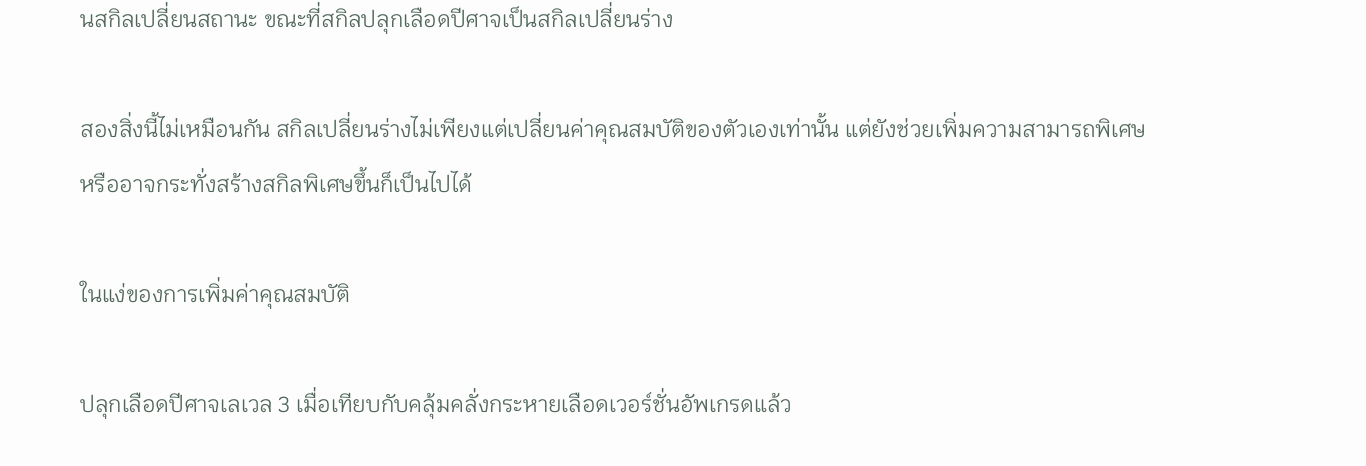นสกิลเปลี่ยนสถานะ ขณะที่สกิลปลุกเลือดปีศาจเป็นสกิลเปลี่ยนร่าง

สองสิ่งนี้ไม่เหมือนกัน สกิลเปลี่ยนร่างไม่เพียงแต่เปลี่ยนค่าคุณสมบัติของตัวเองเท่านั้น แต่ยังช่วยเพิ่มความสามารถพิเศษหรืออาจกระทั่งสร้างสกิลพิเศษขึ้นก็เป็นไปได้

ในแง่ของการเพิ่มค่าคุณสมบัติ

ปลุกเลือดปีศาจเลเวล 3 เมื่อเทียบกับคลุ้มคลั่งกระหายเลือดเวอร์ชั่นอัพเกรดแล้ว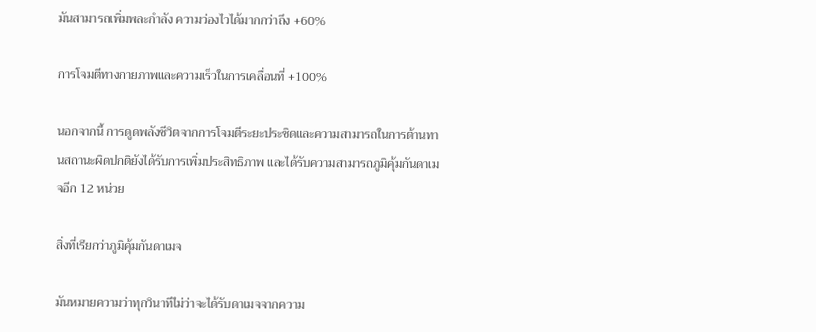มันสามารถเพิ่มพละกำลัง ความว่องไวได้มากกว่าถึง +60%

การโจมตีทางกายภาพและความเร็วในการเคลื่อนที่ +100%

นอกจากนี้ การดูดพลังชีวิตจากการโจมตีระยะประชิดและความสามารถในการต้านทานสถานะผิดปกติยังได้รับการเพิ่มประสิทธิภาพ และได้รับความสามารถภูมิคุ้มกันดาเมจอีก 12 หน่วย

สิ่งที่เรียกว่าภูมิคุ้มกันดาเมจ

มันหมายความว่าทุกวินาทีไม่ว่าจะได้รับดาเมจจากความ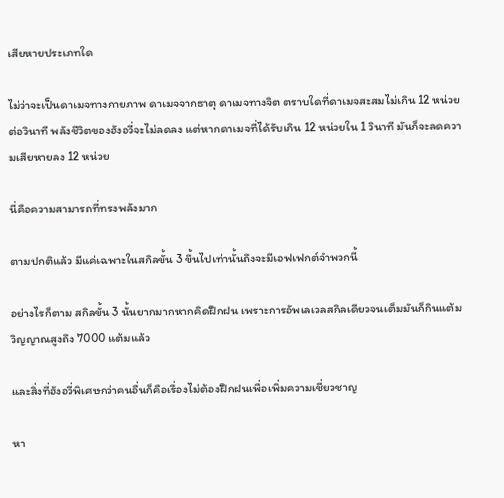เสียหายประเภทใด

ไม่ว่าจะเป็นดาเมจทางกายภาพ ดาเมจจากธาตุ ดาเมจทางจิต ตราบใดที่ดาเมจสะสมไม่เกิน 12 หน่วยต่อวินาที พลังชีวิตของฮังอวี่จะไม่ลดลง แต่หากดาเมจที่ได้รับเกิน 12 หน่วยใน 1 วินาที มันก็จะลดความเสียหายลง 12 หน่วย

นี่คือความสามารถที่ทรงพลังมาก

ตามปกติแล้ว มีแค่เฉพาะในสกิลขั้น 3 ขึ้นไปเท่านั้นถึงจะมีเอฟเฟกต์จำพวกนี้

อย่างไรก็ตาม สกิลขั้น 3 นั้นยากมากหากคิดฝึกฝน เพราะการอัพเลเวลสกิลเดียวจนเต็มมันก็กินแต้มวิญญาณสูงถึง 7000 แต้มแล้ว

และสิ่งที่ฮังอวี่พิเศษกว่าคนอื่นก็คือเรื่องไม่ต้องฝึกฝนเพื่อเพิ่มความเชี่ยวชาญ

หา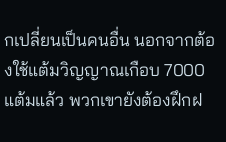กเปลี่ยนเป็นคนอื่น นอกจากต้องใช้แต้มวิญญาณเกือบ 7000 แต้มแล้ว พวกเขายังต้องฝึกฝ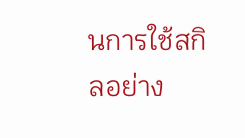นการใช้สกิลอย่าง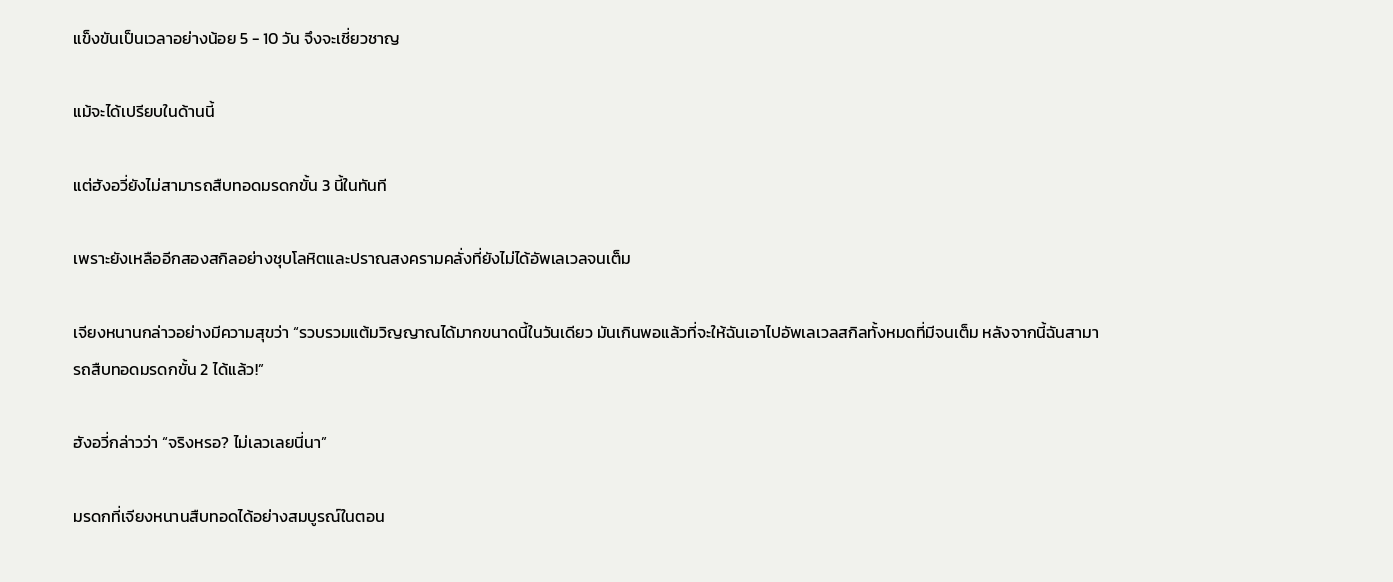แข็งขันเป็นเวลาอย่างน้อย 5 - 10 วัน จึงจะเชี่ยวชาญ

แม้จะได้เปรียบในด้านนี้

แต่ฮังอวี่ยังไม่สามารถสืบทอดมรดกขั้น 3 นี้ในทันที

เพราะยังเหลืออีกสองสกิลอย่างชุบโลหิตและปราณสงครามคลั่งที่ยังไม่ได้อัพเลเวลจนเต็ม

เจียงหนานกล่าวอย่างมีความสุขว่า “รวบรวมแต้มวิญญาณได้มากขนาดนี้ในวันเดียว มันเกินพอแล้วที่จะให้ฉันเอาไปอัพเลเวลสกิลทั้งหมดที่มีจนเต็ม หลังจากนี้ฉันสามารถสืบทอดมรดกขั้น 2 ได้แล้ว!”

ฮังอวี่กล่าวว่า “จริงหรอ? ไม่เลวเลยนี่นา”

มรดกที่เจียงหนานสืบทอดได้อย่างสมบูรณ์ในตอน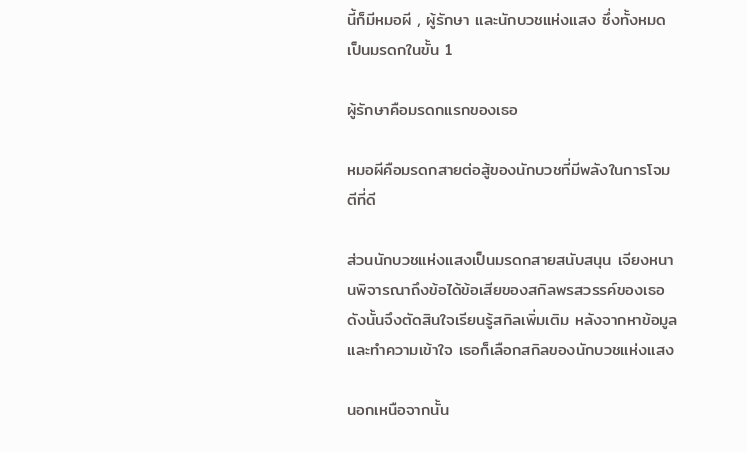นี้ก็มีหมอผี , ผู้รักษา และนักบวชแห่งแสง ซึ่งทั้งหมดเป็นมรดกในขั้น 1

ผู้รักษาคือมรดกแรกของเธอ

หมอผีคือมรดกสายต่อสู้ของนักบวชที่มีพลังในการโจมตีที่ดี

ส่วนนักบวชแห่งแสงเป็นมรดกสายสนับสนุน เจียงหนานพิจารณาถึงข้อได้ข้อเสียของสกิลพรสวรรค์ของเธอ ดังนั้นจึงตัดสินใจเรียนรู้สกิลเพิ่มเติม หลังจากหาข้อมูลและทำความเข้าใจ เธอก็เลือกสกิลของนักบวชแห่งแสง

นอกเหนือจากนั้น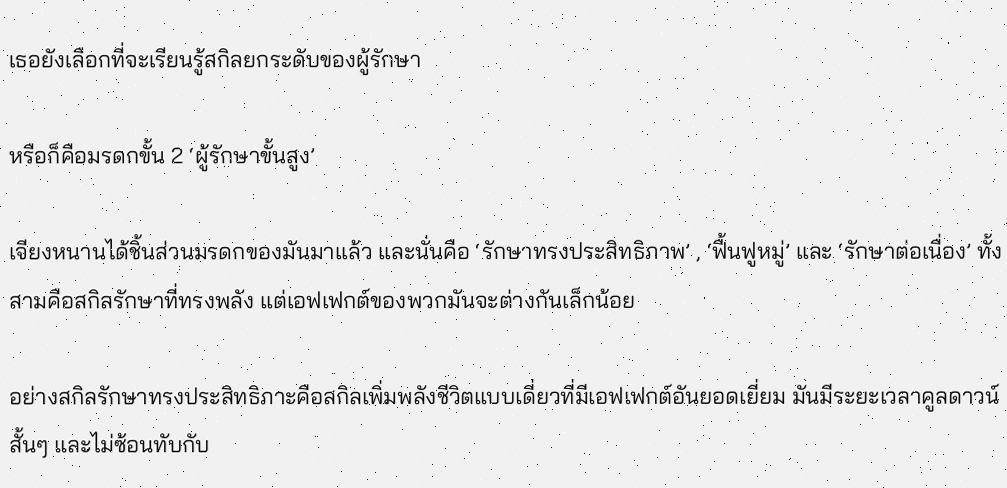เธอยังเลือกที่จะเรียนรู้สกิลยกระดับของผู้รักษา

หรือก็คือมรดกขั้น 2 ‘ผู้รักษาขั้นสูง’

เจียงหนานได้ชิ้นส่วนมรดกของมันมาแล้ว และนั่นคือ ‘รักษาทรงประสิทธิภาพ’ , ‘ฟื้นฟูหมู่’ และ ‘รักษาต่อเนื่อง’ ทั้งสามคือสกิลรักษาที่ทรงพลัง แต่เอฟเฟกต์ของพวกมันจะต่างกันเล็กน้อย

อย่างสกิลรักษาทรงประสิทธิภาะคือสกิลเพิ่มพลังชีวิตแบบเดี่ยวที่มีเอฟเฟกต์อันยอดเยี่ยม มันมีระยะเวลาคูลดาวน์สั้นๆ และไม่ซ้อนทับกับ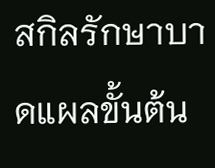สกิลรักษาบาดแผลขั้นต้น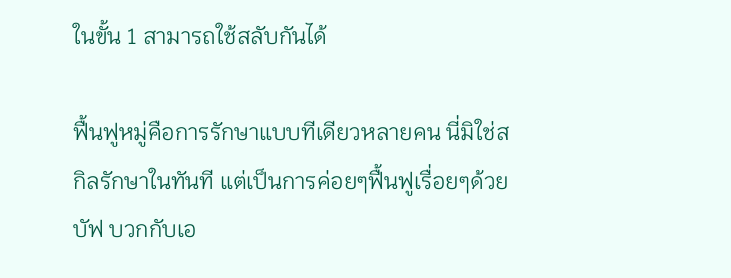ในขั้น 1 สามารถใช้สลับกันได้

ฟื้นฟูหมู่คือการรักษาแบบทีเดียวหลายคน นี่มิใช่สกิลรักษาในทันที แต่เป็นการค่อยๆฟื้นฟูเรื่อยๆด้วยบัฟ บวกกับเอ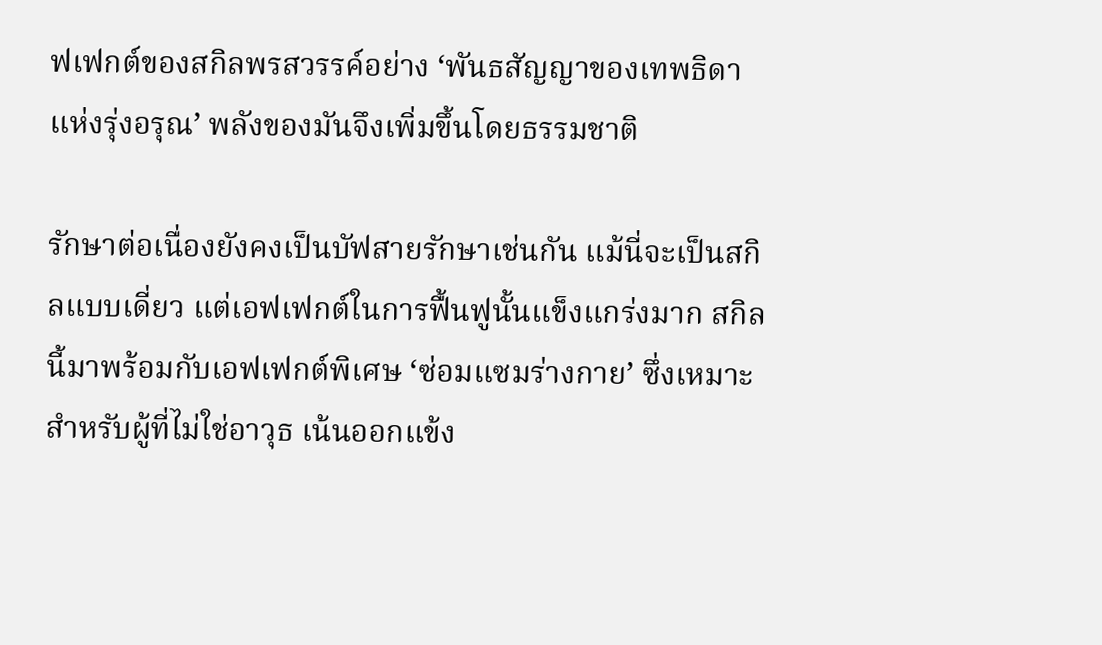ฟเฟกต์ของสกิลพรสวรรค์อย่าง ‘พันธสัญญาของเทพธิดาแห่งรุ่งอรุณ’ พลังของมันจึงเพิ่มขึ้นโดยธรรมชาติ

รักษาต่อเนื่องยังคงเป็นบัฟสายรักษาเช่นกัน แม้นี่จะเป็นสกิลแบบเดี่ยว แต่เอฟเฟกต์ในการฟื้นฟูนั้นแข็งแกร่งมาก สกิลนี้มาพร้อมกับเอฟเฟกต์พิเศษ ‘ซ่อมแซมร่างกาย’ ซึ่งเหมาะสำหรับผู้ที่ไม่ใช่อาวุธ เน้นออกแข้ง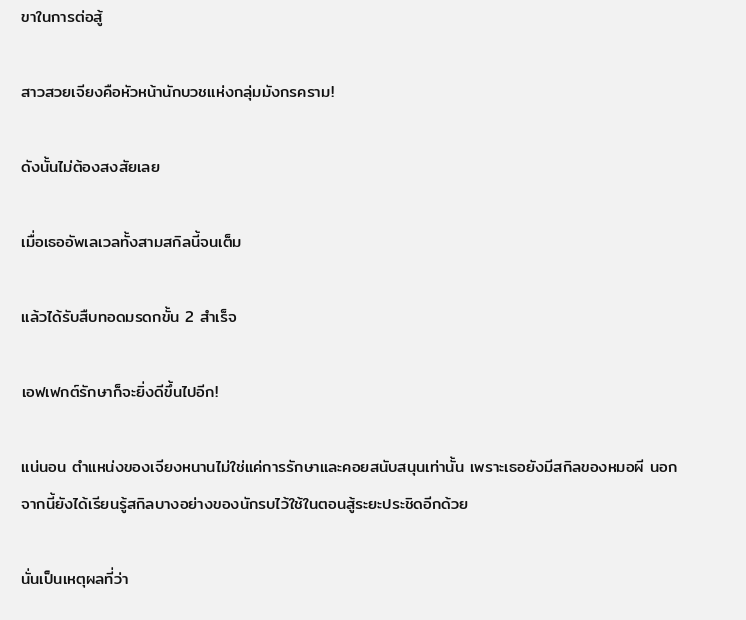ขาในการต่อสู้

สาวสวยเจียงคือหัวหน้านักบวชแห่งกลุ่มมังกรคราม!

ดังนั้นไม่ต้องสงสัยเลย

เมื่อเธออัพเลเวลทั้งสามสกิลนี้จนเต็ม

แล้วได้รับสืบทอดมรดกขั้น 2 สำเร็จ

เอฟเฟกต์รักษาก็จะยิ่งดีขึ้นไปอีก!

แน่นอน ตำแหน่งของเจียงหนานไม่ใช่แค่การรักษาและคอยสนับสนุนเท่านั้น เพราะเธอยังมีสกิลของหมอผี นอกจากนี้ยังได้เรียนรู้สกิลบางอย่างของนักรบไว้ใช้ในตอนสู้ระยะประชิดอีกด้วย

นั่นเป็นเหตุผลที่ว่า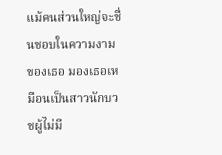แม้คนส่วนใหญ่จะชื่นชอบในความงามของเธอ มองเธอเหมือนเป็นสาวนักบวชผู้ไม่มี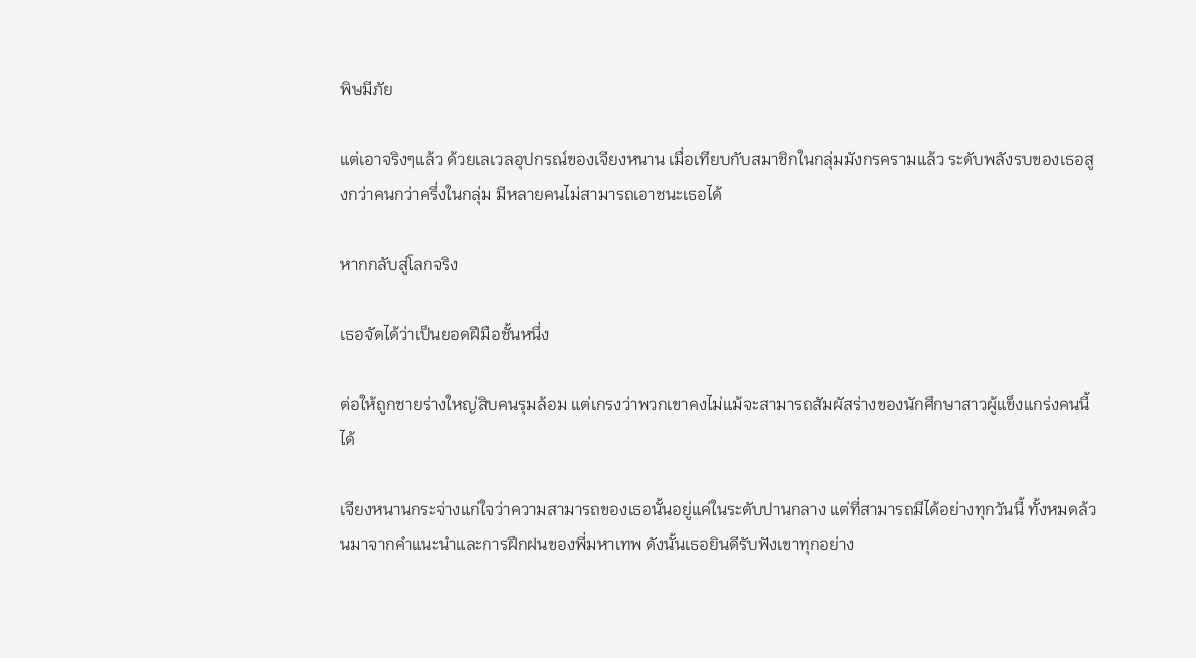พิษมีภัย

แต่เอาจริงๆแล้ว ด้วยเลเวลอุปกรณ์ของเจียงหนาน เมื่อเทียบกับสมาชิกในกลุ่มมังกรครามแล้ว ระดับพลังรบของเธอสูงกว่าคนกว่าครึ่งในกลุ่ม มีหลายคนไม่สามารถเอาชนะเธอได้

หากกลับสู่โลกจริง

เธอจัดได้ว่าเป็นยอดฝีมือชั้นหนึ่ง

ต่อให้ถูกชายร่างใหญ่สิบคนรุมล้อม แต่เกรงว่าพวกเขาคงไม่แม้จะสามารถสัมผัสร่างของนักศึกษาสาวผู้แข็งแกร่งคนนี้ได้

เจียงหนานกระจ่างแก่ใจว่าความสามารถของเธอนั้นอยู่แค่ในระดับปานกลาง แต่ที่สามารถมีได้อย่างทุกวันนี้ ทั้งหมดล้วนมาจากคำแนะนำและการฝึกฝนของพี่มหาเทพ ดังนั้นเธอยินดีรับฟังเขาทุกอย่าง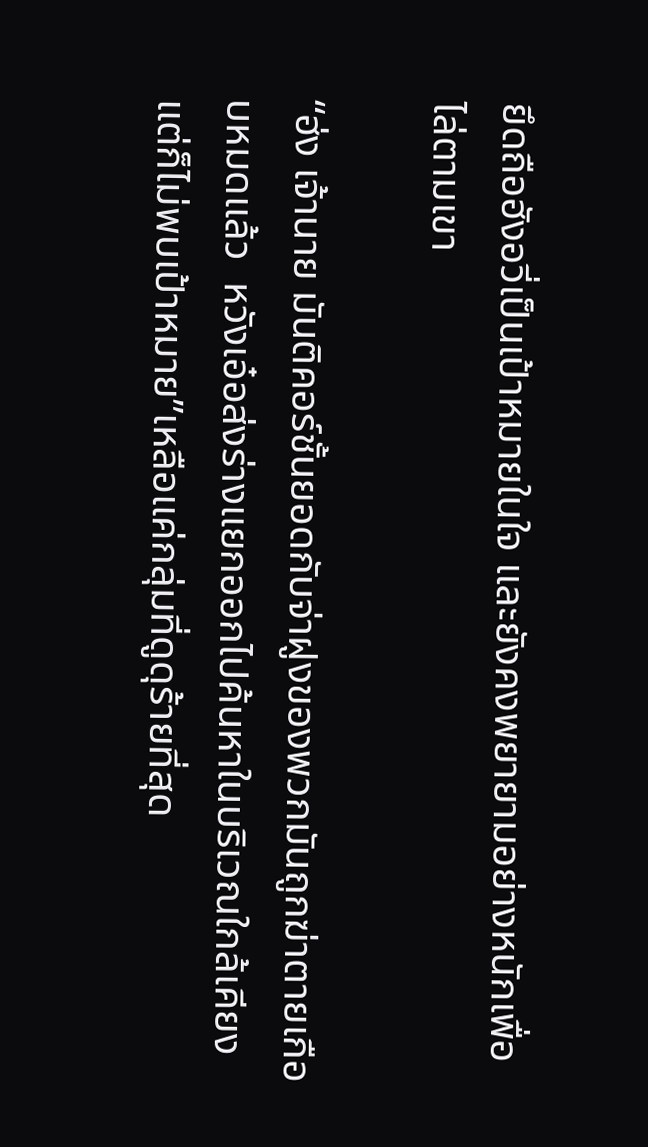ยึดถือฮังอวี่เป็นเป้าหมายในใจ และยังคงพยายามอย่างหนักเพื่อไล่ตามเขา

“ฮ่ง เจ้านาย มันติคอร์ชั้นยอดกับจ่าฝูงของพวกมันถูกฆ่าตายเกือบหมดแล้ว  หวังเอ๋อส่งร่างแยกออกไปค้นหาในบริเวณใกล้เคียงแต่ก็ไม่พบเป้าหมาย”เหลือแค่กลุ่มที่ดูดุร้ายที่สุด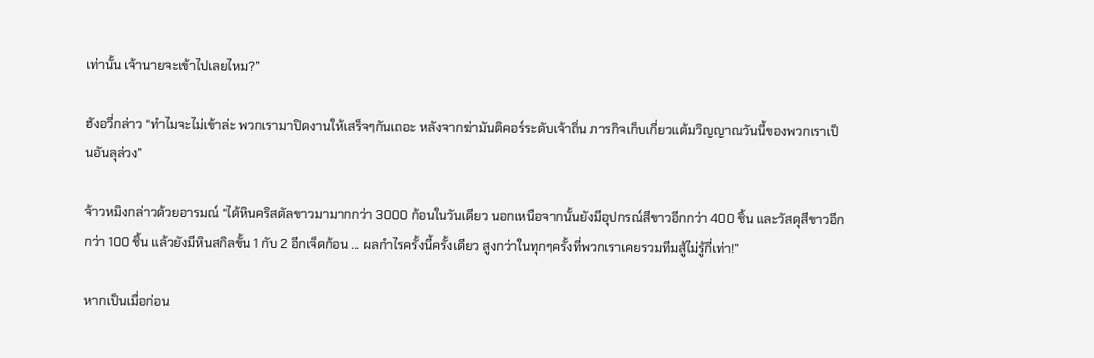เท่านั้น เจ้านายจะเข้าไปเลยไหม?”

ฮังอวี่กล่าว “ทำไมจะไม่เข้าล่ะ พวกเรามาปิดงานให้เสร็จๆกันเถอะ หลังจากฆ่ามันติคอร์ระดับเจ้าถิ่น ภารกิจเก็บเกี่ยวแต้มวิญญาณวันนี้ของพวกเราเป็นอันลุล่วง”

จ้าวหมิงกล่าวด้วยอารมณ์ “ได้หินคริสตัลขาวมามากกว่า 3000 ก้อนในวันเดียว นอกเหนือจากนั้นยังมีอุปกรณ์สีขาวอีกกว่า 400 ชิ้น และวัสดุสีขาวอีกกว่า 100 ชิ้น แล้วยังมีหินสกิลขั้น 1 กับ 2 อีกเจ็ดก้อน ... ผลกำไรครั้งนี้ครั้งเดียว สูงกว่าในทุกๆครั้งที่พวกเราเคยรวมทีมสู้ไม่รู้กี่เท่า!”

หากเป็นเมื่อก่อน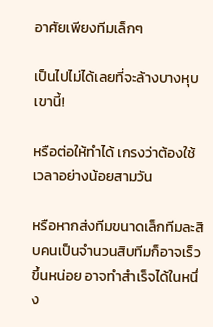อาศัยเพียงทีมเล็กๆ

เป็นไปไม่ได้เลยที่จะล้างบางหุบเขานี้!

หรือต่อให้ทำได้ เกรงว่าต้องใช้เวลาอย่างน้อยสามวัน

หรือหากส่งทีมขนาดเล็กทีมละสิบคนเป็นจำนวนสิบทีมก็อาจเร็วขึ้นหน่อย อาจทำสำเร็จได้ในหนึ่ง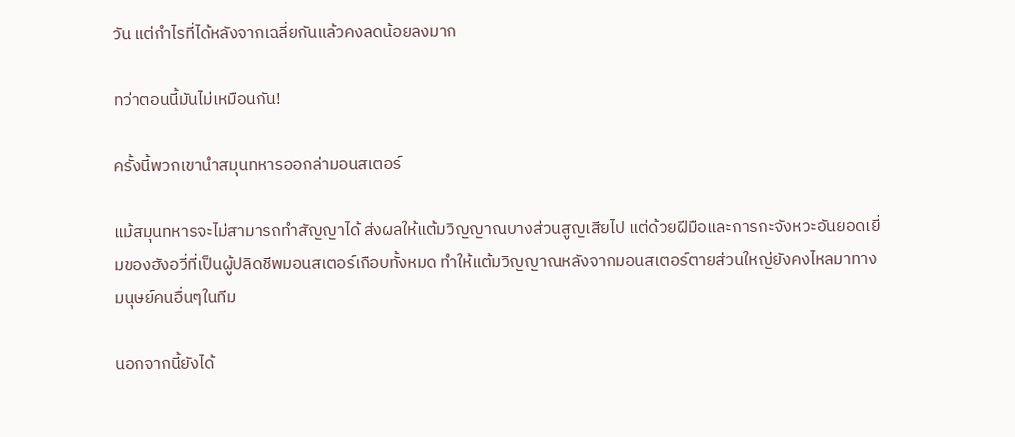วัน แต่กำไรที่ได้หลังจากเฉลี่ยกันแล้วคงลดน้อยลงมาก

ทว่าตอนนี้มันไม่เหมือนกัน!

ครั้งนี้พวกเขานำสมุนทหารออกล่ามอนสเตอร์

แม้สมุนทหารจะไม่สามารถทำสัญญาได้ ส่งผลให้แต้มวิญญาณบางส่วนสูญเสียไป แต่ด้วยฝีมือและการกะจังหวะอันยอดเยี่มของฮังอวี่ที่เป็นผู้ปลิดชีพมอนสเตอร์เกือบทั้งหมด ทำให้แต้มวิญญาณหลังจากมอนสเตอร์ตายส่วนใหญ่ยังคงไหลมาทางมนุษย์คนอื่นๆในทีม

นอกจากนี้ยังได้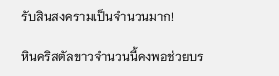รับสินสงครามเป็นจำนวนมาก!

หินคริสตัลขาวจำนวนนี้คงพอช่วยบร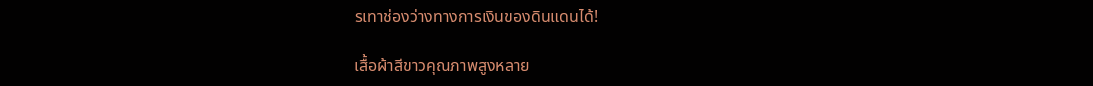รเทาช่องว่างทางการเงินของดินแดนได้!

เสื้อผ้าสีขาวคุณภาพสูงหลาย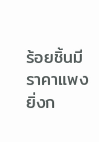ร้อยชิ้นมีราคาแพงยิ่งก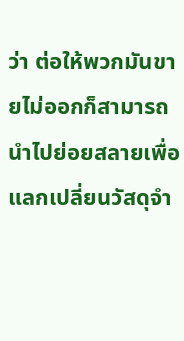ว่า ต่อให้พวกมันขายไม่ออกก็สามารถนำไปย่อยสลายเพื่อแลกเปลี่ยนวัสดุจำ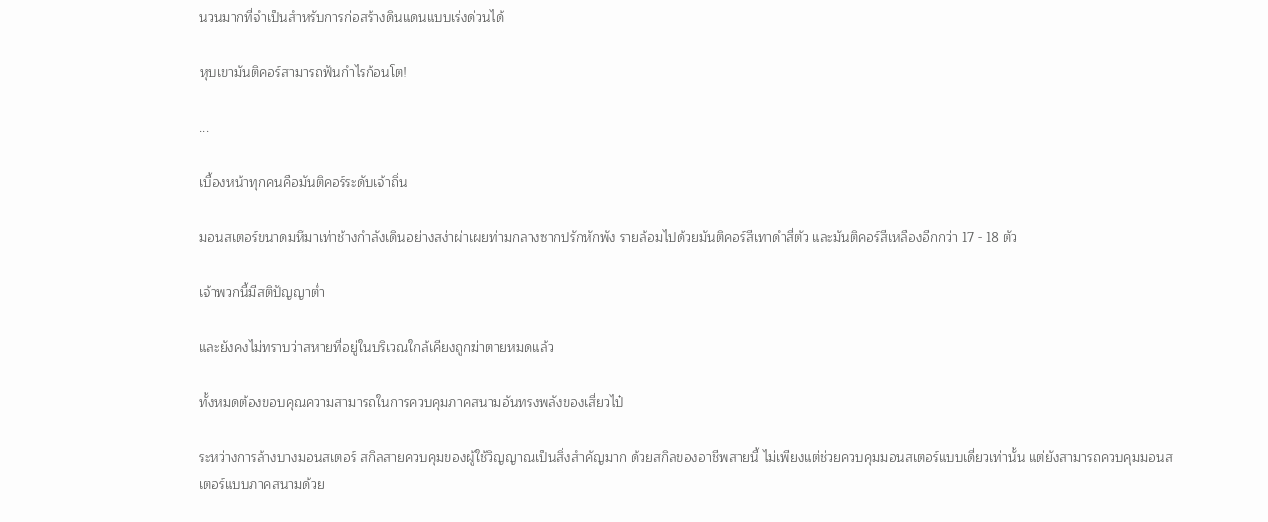นวนมากที่จำเป็นสำหรับการก่อสร้างดินแดนแบบเร่งด่วนได้

หุบเขามันติคอร์สามารถฟันกำไรก้อนโต!

...

เบื้องหน้าทุกคนคือมันติคอร์ระดับเจ้าถิ่น

มอนสเตอร์ขนาดมหึมาเท่าช้างกำลังเดินอย่างสง่าผ่าเผยท่ามกลางซากปรักหักพัง รายล้อมไปด้วยมันติคอร์สีเทาดำสี่ตัว และมันติคอร์สีเหลืองอีกกว่า 17 - 18 ตัว

เจ้าพวกนี้มีสติปัญญาต่ำ

และยังคงไม่ทราบว่าสหายที่อยู่ในบริเวณใกล้เคียงถูกฆ่าตายหมดแล้ว

ทั้งหมดต้องขอบคุณความสามารถในการควบคุมภาคสนามอันทรงพลังของเสี่ยวไป๋

ระหว่างการล้างบางมอนสเตอร์ สกิลสายควบคุมของผู้ใช้วิญญาณเป็นสิ่งสำคัญมาก ด้วยสกิลของอาชีพสายนี้ ไม่เพียงแต่ช่วยควบคุมมอนสเตอร์แบบเดี่ยวเท่านั้น แต่ยังสามารถควบคุมมอนสเตอร์แบบภาคสนามด้วย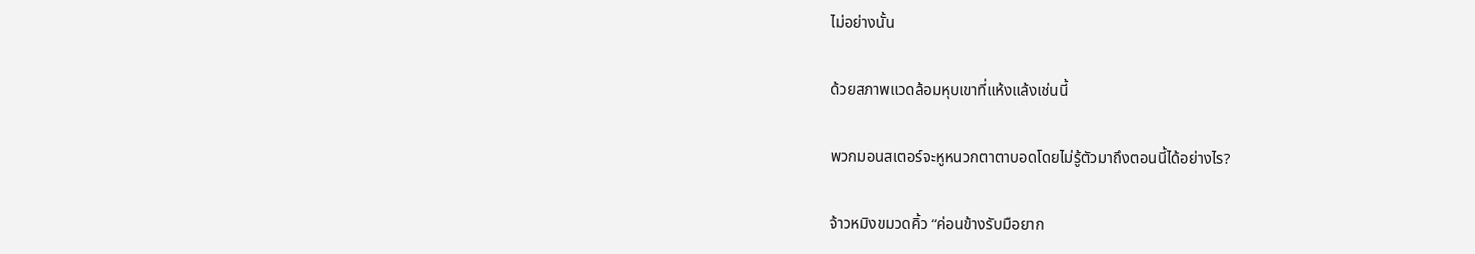ไม่อย่างนั้น

ด้วยสภาพแวดล้อมหุบเขาที่แห้งแล้งเช่นนี้

พวกมอนสเตอร์จะหูหนวกตาตาบอดโดยไม่รู้ตัวมาถึงตอนนี้ได้อย่างไร?

จ้าวหมิงขมวดคิ้ว “ค่อนข้างรับมือยาก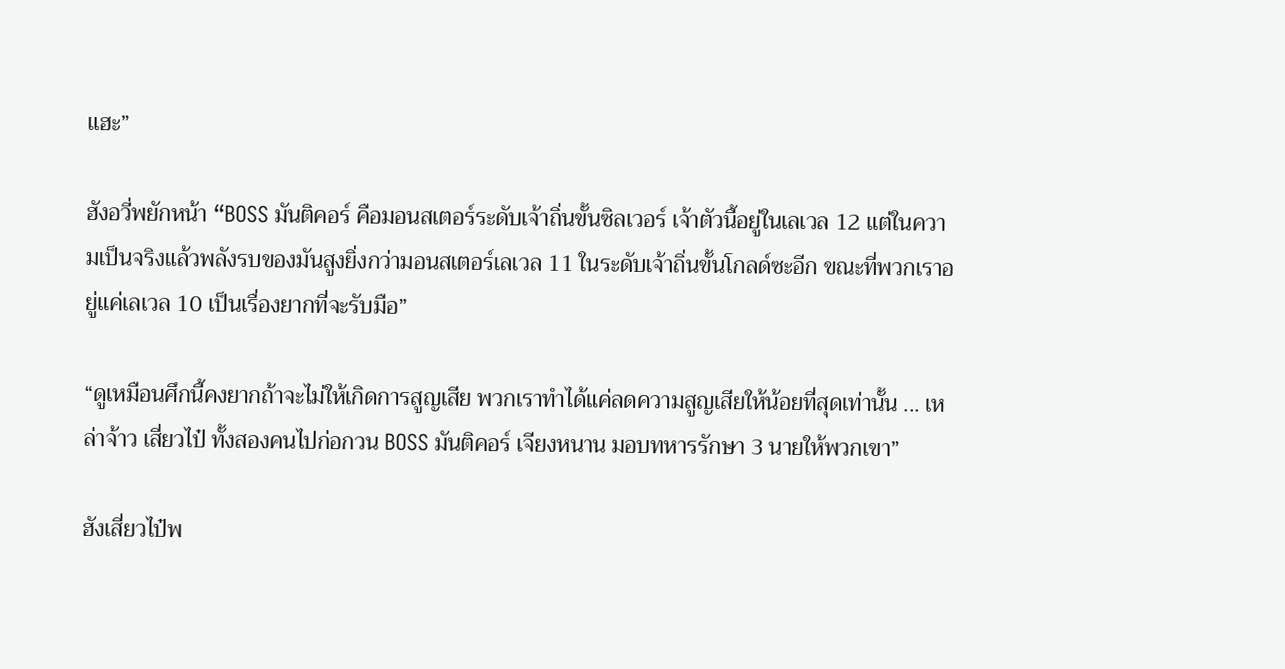แฮะ”

ฮังอวี่พยักหน้า “BOSS มันติคอร์ คือมอนสเตอร์ระดับเจ้าถิ่นขั้นซิลเวอร์ เจ้าตัวนี้อยู่ในเลเวล 12 แต่ในความเป็นจริงแล้วพลังรบของมันสูงยิ่งกว่ามอนสเตอร์เลเวล 11 ในระดับเจ้าถิ่นขั้นโกลด์ซะอีก ขณะที่พวกเราอยู่แค่เลเวล 10 เป็นเรื่องยากที่จะรับมือ”

“ดูเหมือนศึกนี้คงยากถ้าจะไม่ให้เกิดการสูญเสีย พวกเราทำได้แค่ลดความสูญเสียให้น้อยที่สุดเท่านั้น ... เหล่าจ้าว เสี่ยวไป๋ ทั้งสองคนไปก่อกวน BOSS มันติคอร์ เจียงหนาน มอบทหารรักษา 3 นายให้พวกเขา”

ฮังเสี่ยวไป๋พ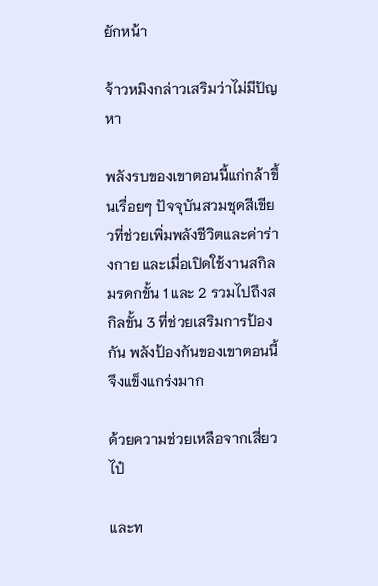ยักหน้า

จ้าวหมิงกล่าวเสริมว่าไม่มีปัญหา

พลังรบของเขาตอนนี้แก่กล้าขึ้นเรื่อยๆ ปัจจุบันสวมชุดสีเขียวที่ช่วยเพิ่มพลังชีวิตและค่าร่างกาย และเมื่อเปิดใช้งานสกิลมรดกขั้น 1 และ 2 รวมไปถึงสกิลขั้น 3 ที่ช่วยเสริมการป้องกัน พลังป้องกันของเขาตอนนี้จึงแข็งแกร่งมาก

ด้วยความช่วยเหลือจากเสี่ยวไป๋

และท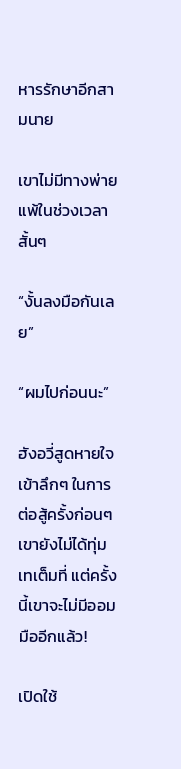หารรักษาอีกสามนาย

เขาไม่มีทางพ่ายแพ้ในช่วงเวลาสั้นๆ

“งั้นลงมือกันเลย”

“ผมไปก่อนนะ”

ฮังอวี่สูดหายใจเข้าลึกๆ ในการต่อสู้ครั้งก่อนๆ เขายังไม่ได้ทุ่มเทเต็มที่ แต่ครั้งนี้เขาจะไม่มีออมมืออีกแล้ว!

เปิดใช้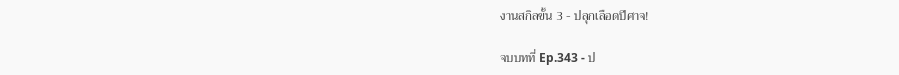งานสกิลขั้น 3 - ปลุกเลือดปีศาจ!

จบบทที่ Ep.343 - ป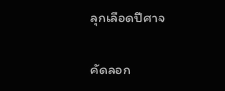ลุกเลือดปีศาจ

คัดลอก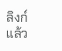ลิงก์แล้ว